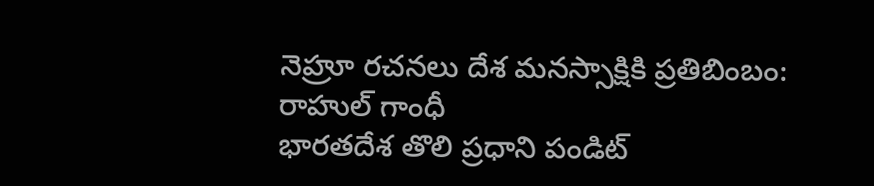నెహ్రూ రచనలు దేశ మనస్సాక్షికి ప్రతిబింబం: రాహుల్ గాంధీ
భారతదేశ తొలి ప్రధాని పండిట్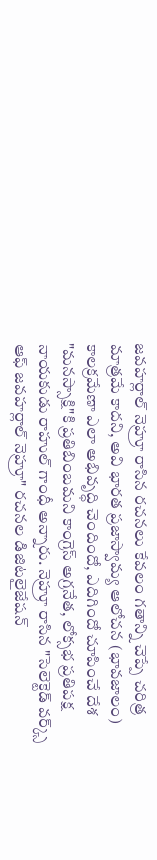జవహర్లాల్ నెహ్రూ రాసిన రచనలు కేవలం గతాన్ని చెప్పే చరిత్ర మాత్రమే కాదని, అవి భారత ప్రజాస్వామ్య ఆలోచన (భావజాలం) కాలక్రమేణా ఎలా అభివృద్ధి చెందిందో, ఎదిగిందో చూపించే దేశ "మనస్సాక్షి"కి ప్రతిబింబమని కాంగ్రెస్ అగ్రనేత, లోక్సభ ప్రతిపక్ష నాయకుడు రాహుల్ గాంధీ అన్నారు. నెహ్రూ రాసిన "సెలెక్టెడ్ వర్క్స్ ఆఫ్ జవహర్లాల్ నెహ్రూ" రచనల డిజిటలైజేషన్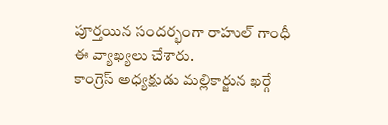పూర్తయిన సందర్భంగా రాహుల్ గాంధీ ఈ వ్యాఖ్యలు చేశారు.
కాంగ్రెస్ అధ్యక్షుడు మల్లికార్జున ఖర్గే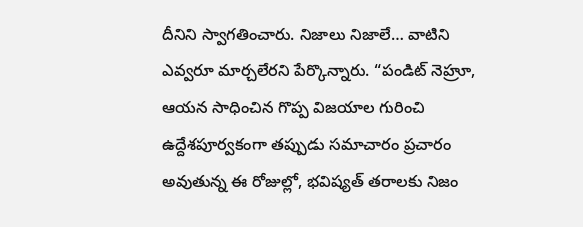దీనిని స్వాగతించారు. నిజాలు నిజాలే… వాటిని ఎవ్వరూ మార్చలేరని పేర్కొన్నారు. “పండిట్ నెహ్రూ, ఆయన సాధించిన గొప్ప విజయాల గురించి ఉద్దేశపూర్వకంగా తప్పుడు సమాచారం ప్రచారం అవుతున్న ఈ రోజుల్లో, భవిష్యత్ తరాలకు నిజం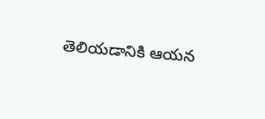తెలియడానికి ఆయన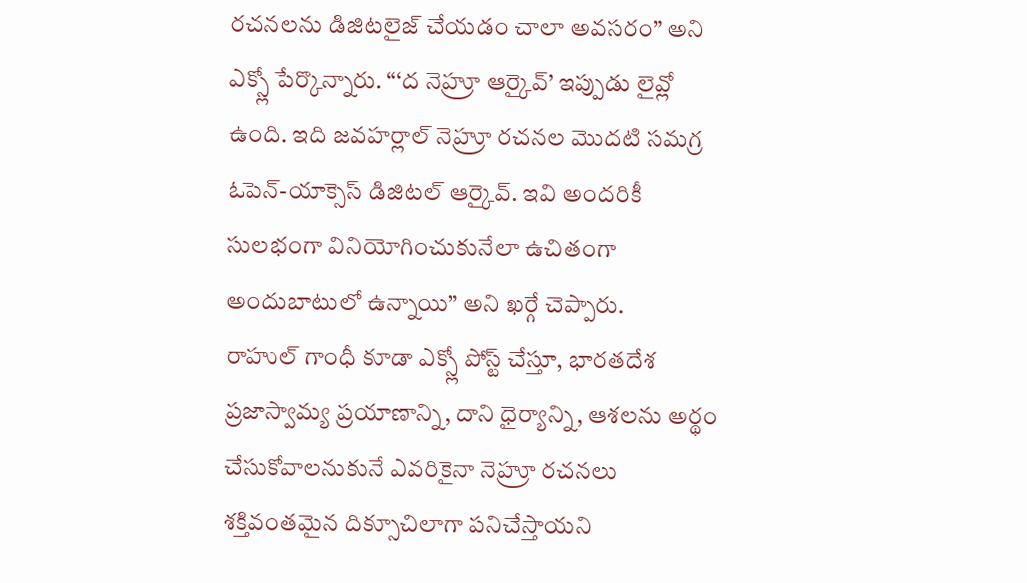రచనలను డిజిటలైజ్ చేయడం చాలా అవసరం” అని ఎక్స్లో పేర్కొన్నారు. “‘ద నెహ్రూ ఆర్కైవ్’ ఇప్పుడు లైవ్లో ఉంది. ఇది జవహర్లాల్ నెహ్రూ రచనల మొదటి సమగ్ర ఓపెన్-యాక్సెస్ డిజిటల్ ఆర్కైవ్. ఇవి అందరికీ సులభంగా వినియోగించుకునేలా ఉచితంగా అందుబాటులో ఉన్నాయి” అని ఖర్గే చెప్పారు.
రాహుల్ గాంధీ కూడా ఎక్స్లో పోస్ట్ చేస్తూ, భారతదేశ ప్రజాస్వామ్య ప్రయాణాన్ని, దాని ధైర్యాన్ని, ఆశలను అర్థం చేసుకోవాలనుకునే ఎవరికైనా నెహ్రూ రచనలు శక్తివంతమైన దిక్సూచిలాగా పనిచేస్తాయని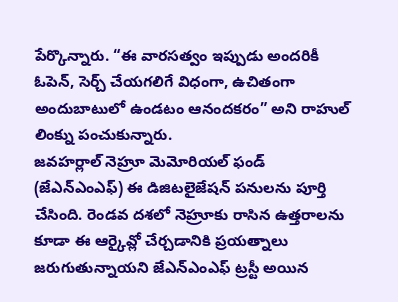పేర్కొన్నారు. “ఈ వారసత్వం ఇప్పుడు అందరికీ ఓపెన్, సెర్చ్ చేయగలిగే విధంగా, ఉచితంగా అందుబాటులో ఉండటం ఆనందకరం” అని రాహుల్ లింక్ను పంచుకున్నారు.
జవహర్లాల్ నెహ్రూ మెమోరియల్ ఫండ్ (జేఎన్ఎంఎఫ్) ఈ డిజిటలైజేషన్ పనులను పూర్తి చేసింది. రెండవ దశలో నెహ్రూకు రాసిన ఉత్తరాలను కూడా ఈ ఆర్కైవ్లో చేర్చడానికి ప్రయత్నాలు జరుగుతున్నాయని జేఎన్ఎంఎఫ్ ట్రస్టీ అయిన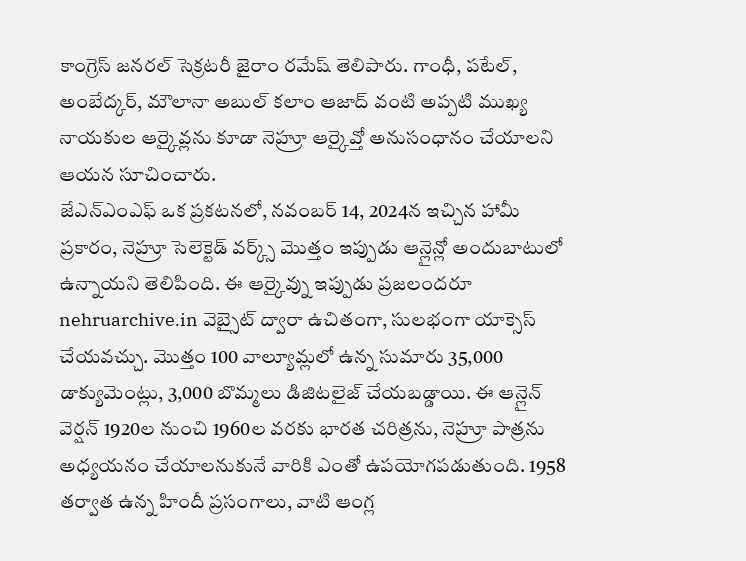కాంగ్రెస్ జనరల్ సెక్రటరీ జైరాం రమేష్ తెలిపారు. గాంధీ, పటేల్, అంబేద్కర్, మౌలానా అబుల్ కలాం ఆజాద్ వంటి అప్పటి ముఖ్య నాయకుల ఆర్కైవ్లను కూడా నెహ్రూ ఆర్కైవ్తో అనుసంధానం చేయాలని ఆయన సూచించారు.
జేఎన్ఎంఎఫ్ ఒక ప్రకటనలో, నవంబర్ 14, 2024న ఇచ్చిన హామీ ప్రకారం, నెహ్రూ సెలెక్టెడ్ వర్క్స్ మొత్తం ఇప్పుడు ఆన్లైన్లో అందుబాటులో ఉన్నాయని తెలిపింది. ఈ ఆర్కైవ్ను ఇప్పుడు ప్రజలందరూ nehruarchive.in వెబ్సైట్ ద్వారా ఉచితంగా, సులభంగా యాక్సెస్ చేయవచ్చు. మొత్తం 100 వాల్యూమ్లలో ఉన్న సుమారు 35,000 డాక్యుమెంట్లు, 3,000 బొమ్మలు డిజిటలైజ్ చేయబడ్డాయి. ఈ ఆన్లైన్ వెర్షన్ 1920ల నుంచి 1960ల వరకు భారత చరిత్రను, నెహ్రూ పాత్రను అధ్యయనం చేయాలనుకునే వారికి ఎంతో ఉపయోగపడుతుంది. 1958 తర్వాత ఉన్న హిందీ ప్రసంగాలు, వాటి ఆంగ్ల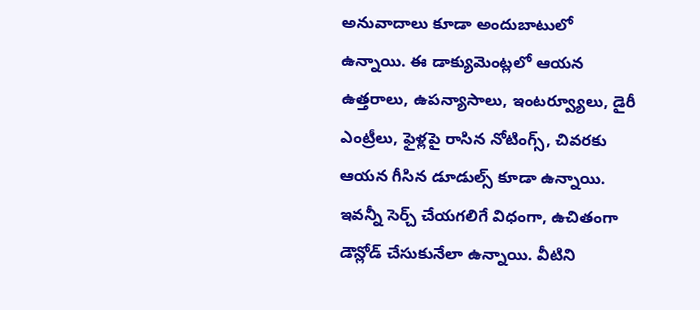అనువాదాలు కూడా అందుబాటులో ఉన్నాయి. ఈ డాక్యుమెంట్లలో ఆయన ఉత్తరాలు, ఉపన్యాసాలు, ఇంటర్వ్యూలు, డైరీ ఎంట్రీలు, ఫైళ్లపై రాసిన నోటింగ్స్, చివరకు ఆయన గీసిన డూడుల్స్ కూడా ఉన్నాయి. ఇవన్నీ సెర్చ్ చేయగలిగే విధంగా, ఉచితంగా డౌన్లోడ్ చేసుకునేలా ఉన్నాయి. వీటిని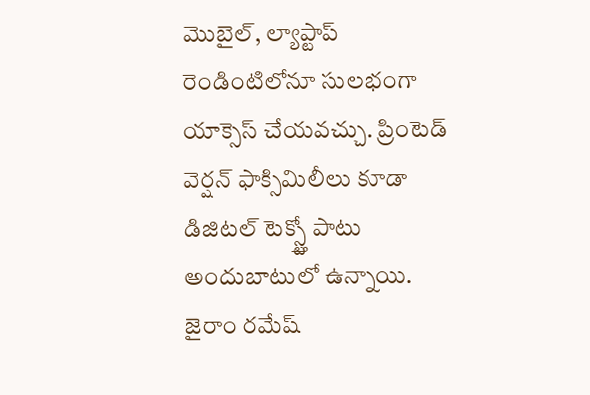మొబైల్, ల్యాప్టాప్ రెండింటిలోనూ సులభంగా యాక్సెస్ చేయవచ్చు. ప్రింటెడ్ వెర్షన్ ఫాక్సిమిలీలు కూడా డిజిటల్ టెక్స్ట్తో పాటు అందుబాటులో ఉన్నాయి. జైరాం రమేష్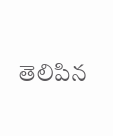తెలిపిన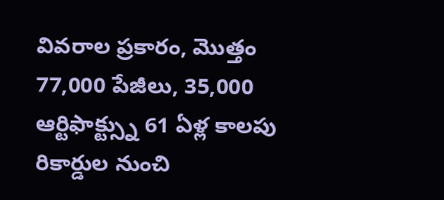వివరాల ప్రకారం, మొత్తం 77,000 పేజీలు, 35,000 ఆర్టిఫాక్ట్స్ను 61 ఏళ్ల కాలపు రికార్డుల నుంచి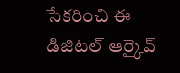సేకరించి ఈ డిజిటల్ ఆర్కైవ్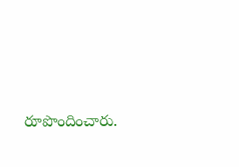రూపొందించారు.